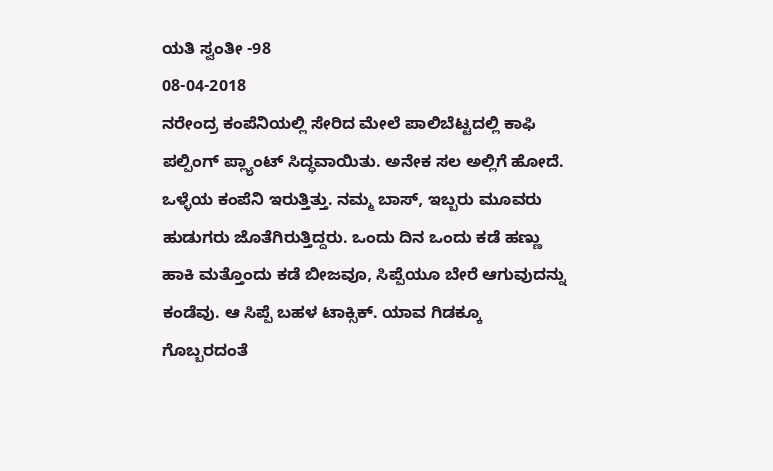ಯತಿ ಸ್ವಂತೀ -98
08-04-2018
ನರೇಂದ್ರ ಕಂಪೆನಿಯಲ್ಲಿ ಸೇರಿದ ಮೇಲೆ ಪಾಲಿಬೆಟ್ಟದಲ್ಲಿ ಕಾಫಿ ಪಲ್ಪಿಂಗ್ ಪ್ಲ್ಯಾಂಟ್ ಸಿದ್ಧವಾಯಿತು. ಅನೇಕ ಸಲ ಅಲ್ಲಿಗೆ ಹೋದೆ. ಒಳ್ಳೆಯ ಕಂಪೆನಿ ಇರುತ್ತಿತ್ತು. ನಮ್ಮ ಬಾಸ್, ಇಬ್ಬರು ಮೂವರು ಹುಡುಗರು ಜೊತೆಗಿರುತ್ತಿದ್ದರು. ಒಂದು ದಿನ ಒಂದು ಕಡೆ ಹಣ್ಣು ಹಾಕಿ ಮತ್ತೊಂದು ಕಡೆ ಬೀಜವೂ, ಸಿಪ್ಪೆಯೂ ಬೇರೆ ಆಗುವುದನ್ನು ಕಂಡೆವು. ಆ ಸಿಪ್ಪೆ ಬಹಳ ಟಾಕ್ಸಿಕ್. ಯಾವ ಗಿಡಕ್ಕೂ ಗೊಬ್ಬರದಂತೆ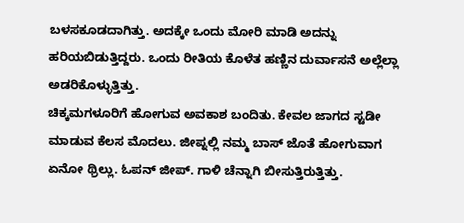ಬಳಸಕೂಡದಾಗಿತ್ತು. ಅದಕ್ಕೇ ಒಂದು ಮೋರಿ ಮಾಡಿ ಅದನ್ನು ಹರಿಯಬಿಡುತ್ತಿದ್ದರು. ಒಂದು ರೀತಿಯ ಕೊಳೆತ ಹಣ್ಣಿನ ದುರ್ವಾಸನೆ ಅಲ್ಲೆಲ್ಲಾ ಅಡರಿಕೊಳ್ಳುತ್ತಿತ್ತು.
ಚಿಕ್ಕಮಗಳೂರಿಗೆ ಹೋಗುವ ಅವಕಾಶ ಬಂದಿತು. ಕೇವಲ ಜಾಗದ ಸ್ಟಡೀ ಮಾಡುವ ಕೆಲಸ ಮೊದಲು. ಜೀಪ್ನಲ್ಲಿ ನಮ್ಮ ಬಾಸ್ ಜೊತೆ ಹೋಗುವಾಗ ಏನೋ ಥ್ರಿಲ್ಲು. ಓಪನ್ ಜೀಪ್. ಗಾಳಿ ಚೆನ್ನಾಗಿ ಬೀಸುತ್ತಿರುತ್ತಿತ್ತು.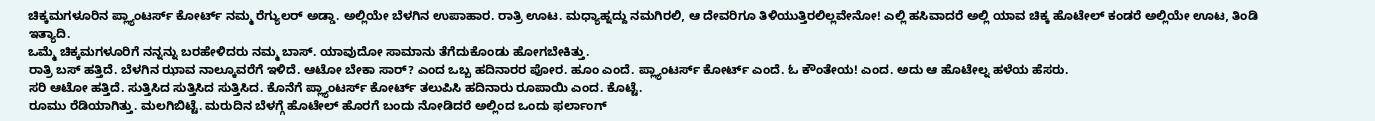ಚಿಕ್ಕಮಗಳೂರಿನ ಪ್ಲ್ಯಾಂಟರ್ಸ್ ಕೋರ್ಟ್ ನಮ್ಮ ರೆಗ್ಯುಲರ್ ಅಡ್ಡಾ. ಅಲ್ಲಿಯೇ ಬೆಳಗಿನ ಉಪಾಹಾರ. ರಾತ್ರಿ ಊಟ. ಮಧ್ಯಾಹ್ನದ್ದು ನಮಗಿರಲಿ, ಆ ದೇವರಿಗೂ ತಿಳಿಯುತ್ತಿರಲಿಲ್ಲವೇನೋ! ಎಲ್ಲಿ ಹಸಿವಾದರೆ ಅಲ್ಲಿ ಯಾವ ಚಿಕ್ಕ ಹೊಟೇಲ್ ಕಂಡರೆ ಅಲ್ಲಿಯೇ ಊಟ, ತಿಂಡಿ ಇತ್ಯಾದಿ.
ಒಮ್ಮೆ ಚಿಕ್ಕಮಗಳೂರಿಗೆ ನನ್ನನ್ನು ಬರಹೇಳಿದರು ನಮ್ಮ ಬಾಸ್. ಯಾವುದೋ ಸಾಮಾನು ತೆಗೆದುಕೊಂಡು ಹೋಗಬೇಕಿತ್ತು.
ರಾತ್ರಿ ಬಸ್ ಹತ್ತಿದೆ. ಬೆಳಗಿನ ಝಾವ ನಾಲ್ಕೂವರೆಗೆ ಇಳಿದೆ. ಆಟೋ ಬೇಕಾ ಸಾರ್? ಎಂದ ಒಬ್ಬ ಹದಿನಾರರ ಪೋರ. ಹೂಂ ಎಂದೆ. ಪ್ಲ್ಯಾಂಟರ್ಸ್ ಕೋರ್ಟ್ ಎಂದೆ. ಓ ಕೌಂತೇಯ! ಎಂದ. ಅದು ಆ ಹೊಟೇಲ್ನ ಹಳೆಯ ಹೆಸರು.
ಸರಿ ಆಟೋ ಹತ್ತಿದೆ. ಸುತ್ತಿಸಿದ ಸುತ್ತಿಸಿದ ಸುತ್ತಿಸಿದ. ಕೊನೆಗೆ ಪ್ಲ್ಯಾಂಟರ್ಸ್ ಕೋರ್ಟ್ ತಲುಪಿಸಿ ಹದಿನಾರು ರೂಪಾಯಿ ಎಂದ. ಕೊಟ್ಟೆ.
ರೂಮು ರೆಡಿಯಾಗಿತ್ತು. ಮಲಗಿಬಿಟ್ಟೆ. ಮರುದಿನ ಬೆಳಗ್ಗೆ ಹೊಟೇಲ್ ಹೊರಗೆ ಬಂದು ನೋಡಿದರೆ ಅಲ್ಲಿಂದ ಒಂದು ಫರ್ಲಾಂಗ್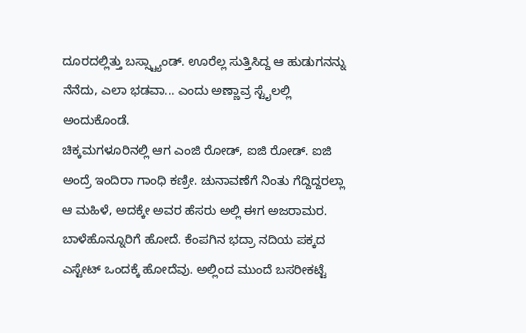ದೂರದಲ್ಲಿತ್ತು ಬಸ್ಸ್ಟ್ಯಾಂಡ್. ಊರೆಲ್ಲ ಸುತ್ತಿಸಿದ್ದ ಆ ಹುಡುಗನನ್ನು ನೆನೆದು, ಎಲಾ ಭಡವಾ... ಎಂದು ಅಣ್ಣಾವ್ರ ಸ್ಟೈಲಲ್ಲಿ ಅಂದುಕೊಂಡೆ.
ಚಿಕ್ಕಮಗಳೂರಿನಲ್ಲಿ ಆಗ ಎಂಜಿ ರೋಡ್, ಐಜಿ ರೋಡ್. ಐಜಿ ಅಂದ್ರೆ ಇಂದಿರಾ ಗಾಂಧಿ ಕಣ್ರೀ. ಚುನಾವಣೆಗೆ ನಿಂತು ಗೆದ್ದಿದ್ದರಲ್ಲಾ ಆ ಮಹಿಳೆ, ಅದಕ್ಕೇ ಅವರ ಹೆಸರು ಅಲ್ಲಿ ಈಗ ಅಜರಾಮರ.
ಬಾಳೆಹೊನ್ನೂರಿಗೆ ಹೋದೆ. ಕೆಂಪಗಿನ ಭದ್ರಾ ನದಿಯ ಪಕ್ಕದ ಎಸ್ಟೇಟ್ ಒಂದಕ್ಕೆ ಹೋದೆವು. ಅಲ್ಲಿಂದ ಮುಂದೆ ಬಸರೀಕಟ್ಟೆ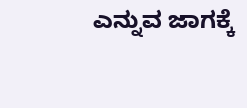ಎನ್ನುವ ಜಾಗಕ್ಕೆ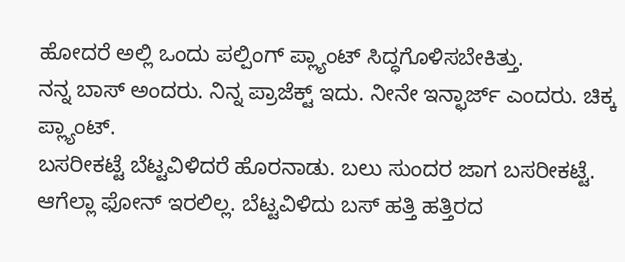ಹೋದರೆ ಅಲ್ಲಿ ಒಂದು ಪಲ್ಪಿಂಗ್ ಪ್ಲ್ಯಾಂಟ್ ಸಿದ್ಧಗೊಳಿಸಬೇಕಿತ್ತು.
ನನ್ನ ಬಾಸ್ ಅಂದರು. ನಿನ್ನ ಪ್ರಾಜೆಕ್ಟ್ ಇದು. ನೀನೇ ಇನ್ಛಾರ್ಜ್ ಎಂದರು. ಚಿಕ್ಕ ಪ್ಲ್ಯಾಂಟ್.
ಬಸರೀಕಟ್ಟೆ ಬೆಟ್ಟವಿಳಿದರೆ ಹೊರನಾಡು. ಬಲು ಸುಂದರ ಜಾಗ ಬಸರೀಕಟ್ಟೆ.
ಆಗೆಲ್ಲಾ ಫೋನ್ ಇರಲಿಲ್ಲ. ಬೆಟ್ಟವಿಳಿದು ಬಸ್ ಹತ್ತಿ ಹತ್ತಿರದ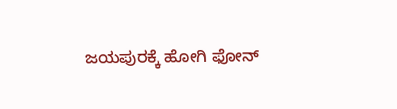ಜಯಪುರಕ್ಕೆ ಹೋಗಿ ಫೋನ್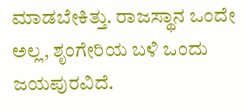ಮಾಡಬೇಕಿತ್ತು. ರಾಜಸ್ಥಾನ ಒಂದೇ ಅಲ್ಲ, ಶೃಂಗೇರಿಯ ಬಳಿ ಒಂದು ಜಯಪುರವಿದೆ.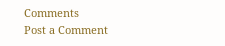Comments
Post a Comment